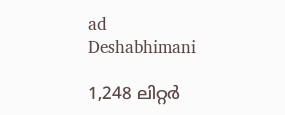ad
Deshabhimani

1,248 ലിറ്റർ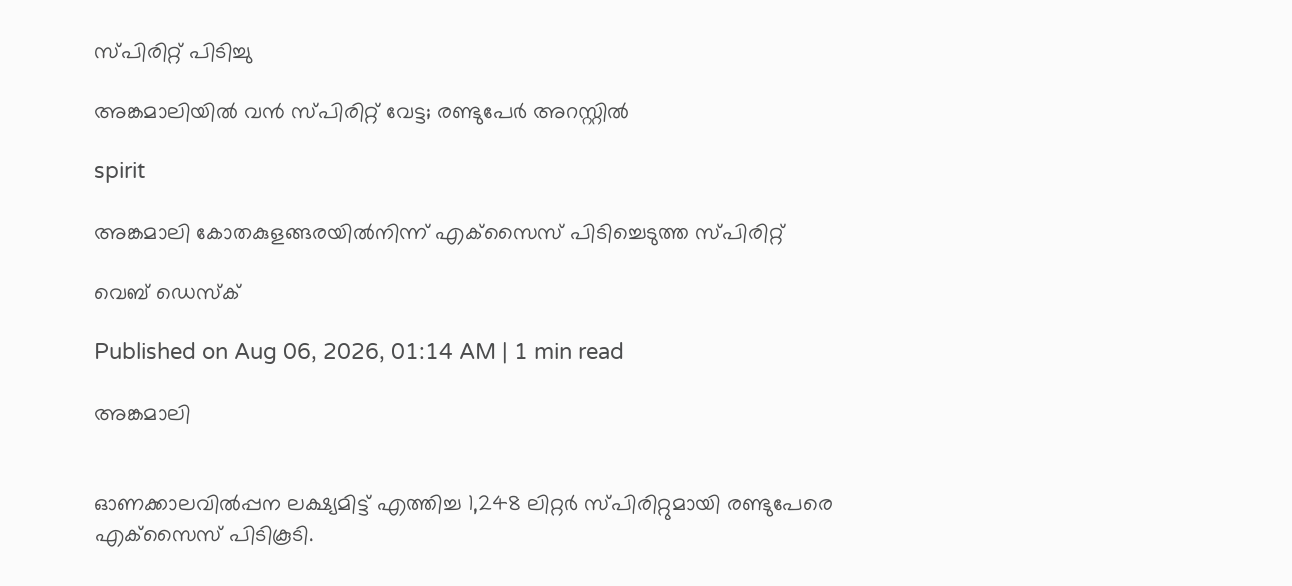സ്‌പിരിറ്റ്‌ പിടിച്ചു

അങ്കമാലിയിൽ വൻ സ്പിരിറ്റ് വേട്ട; രണ്ടുപേർ അറസ്റ്റിൽ

spirit

അങ്കമാലി കോതകുളങ്ങരയിൽനിന്ന്‌ എക്‌സൈസ്‌ പിടിച്ചെടുത്ത സ്‌പിരിറ്റ്‌

വെബ് ഡെസ്ക്

Published on Aug 06, 2026, 01:14 AM | 1 min read

അങ്കമാലി


ഓണക്കാലവിൽപ്പന ലക്ഷ്യമിട്ട് എത്തിച്ച 1,248 ലിറ്റർ സ്‌പിരിറ്റുമായി രണ്ടുപേരെ എക്‌സൈസ്‌ പിടികൂടി.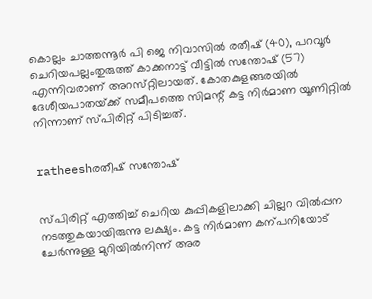കൊല്ലം ചാത്തന്നൂർ പി ജെ നിവാസിൽ രതീഷ് (40), പറവൂർ ചെറിയപല്ലംതുരുത്ത് കാക്കനാട്ട് വീട്ടിൽ സന്തോഷ് (57) എന്നിവരാണ് അറസ്‌റ്റിലായത്. കോതകുളങ്ങരയിൽ ദേശീയപാതയ്‌ക്ക്‌ സമീപത്തെ സിമന്റ്‌ കട്ട നിർമാണ യൂണിറ്റിൽ നിന്നാണ് സ്‌പിരിറ്റ് പിടിച്ചത്‌.


ratheeshരതീഷ് സന്തോഷ്


സ്‌പിരിറ്റ് എത്തിച്ച് ചെറിയ കുപ്പികളിലാക്കി ചില്ലറ വിൽപ്പന നടത്തുകയായിരുന്നു ലക്ഷ്യം. കട്ട നിർമാണ കന്പനിയോട്‌ ചേർന്നുള്ള മുറിയിൽനിന്ന് അര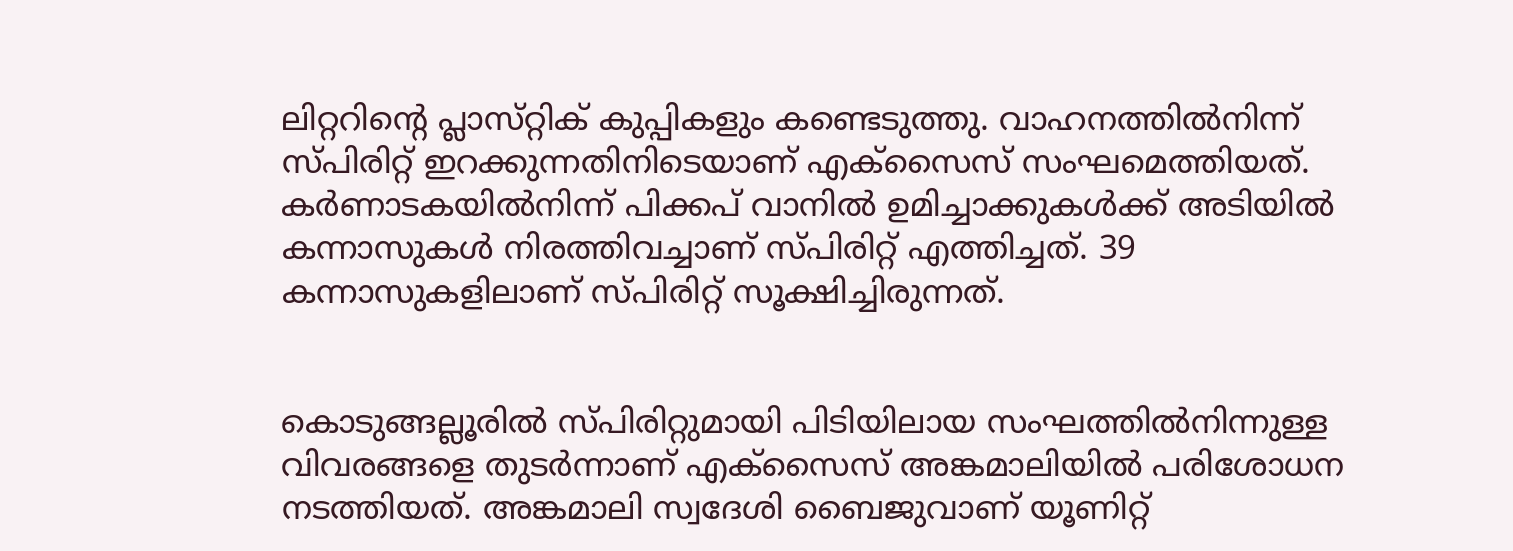ലിറ്ററിന്റെ പ്ലാസ്‌റ്റിക്‌ കുപ്പികളും കണ്ടെടുത്തു. വാഹനത്തിൽനിന്ന് സ്‌പിരിറ്റ് ഇറക്കുന്നതിനിടെയാണ്‌ എക്സൈസ് സംഘമെത്തിയത്. കർണാടകയിൽനിന്ന് പിക്കപ് വാനിൽ ഉമിച്ചാക്കുകൾക്ക് അടിയിൽ കന്നാസുകൾ നിരത്തിവച്ചാണ് സ്പിരിറ്റ് എത്തിച്ചത്. 39 കന്നാസുകളിലാണ്‌ സ്‌പിരിറ്റ് സൂക്ഷിച്ചിരുന്നത്.


കൊടുങ്ങല്ലൂരിൽ സ്‌പിരിറ്റുമായി പിടിയിലായ സംഘത്തിൽനിന്നുള്ള വിവരങ്ങളെ തുടർന്നാണ് എക്സൈസ് അങ്കമാലിയിൽ പരിശോധന നടത്തിയത്. അങ്കമാലി സ്വദേശി ബൈജുവാണ് യൂണിറ്റ്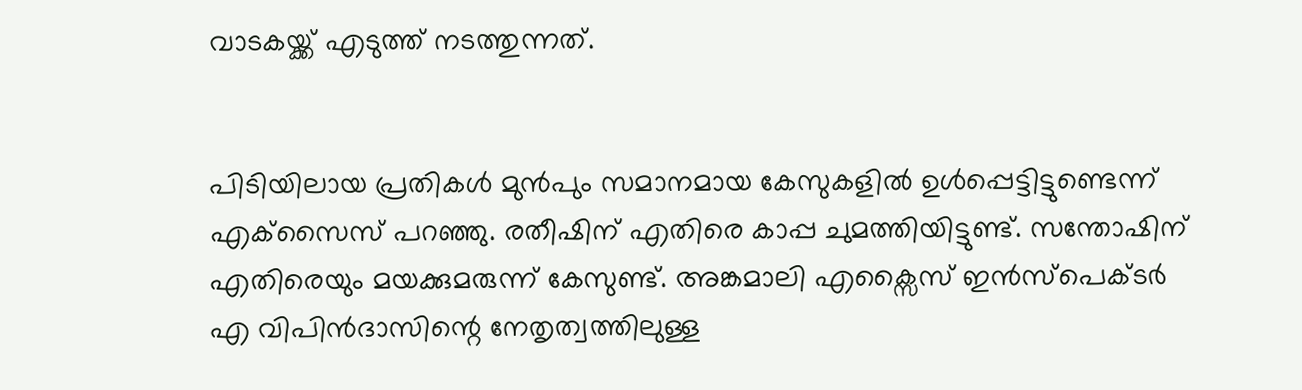വാടകയ്ക്ക് എടുത്ത് നടത്തുന്നത്.


പിടിയിലായ പ്രതികൾ മുൻപും സമാനമായ കേസുകളിൽ ഉൾപ്പെട്ടിട്ടുണ്ടെന്ന്‌ എക്‌സൈസ്‌ പറഞ്ഞു. രതീഷിന് എതിരെ കാപ്പ ചുമത്തിയിട്ടുണ്ട്. സന്തോഷിന് എതിരെയും മയക്കുമരുന്ന് കേസുണ്ട്. അങ്കമാലി എക്സൈസ് ഇൻസ്പെക്‌ടർ എ വിപിൻദാസിന്റെ നേതൃത്വത്തിലുള്ള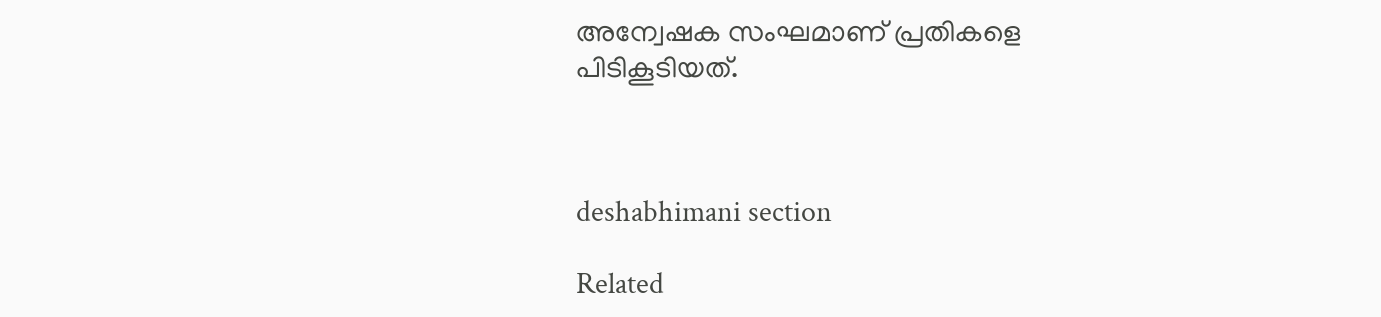അന്വേഷക സംഘമാണ്‌ പ്രതികളെ പിടികൂടിയത്‌.



deshabhimani section

Related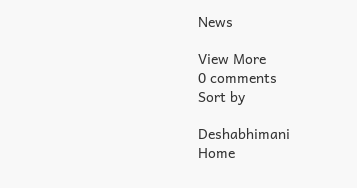News

View More
0 comments
Sort by

Deshabhimani
Home